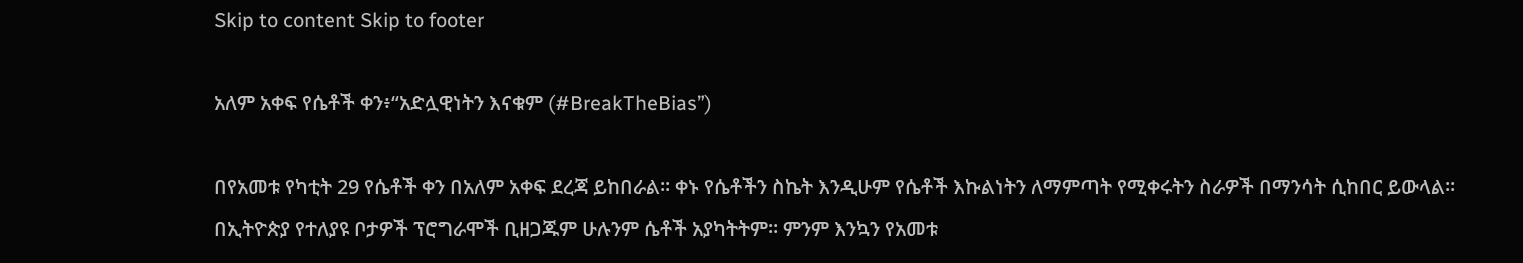Skip to content Skip to footer

አለም አቀፍ የሴቶች ቀን፥“አድሏዊነትን እናቁም (#BreakTheBias”)

በየአመቱ የካቲት 29 የሴቶች ቀን በአለም አቀፍ ደረጃ ይከበራል። ቀኑ የሴቶችን ስኬት እንዲሁም የሴቶች እኩልነትን ለማምጣት የሚቀሩትን ስራዎች በማንሳት ሲከበር ይውላል። በኢትዮጵያ የተለያዩ ቦታዎች ፕሮግራሞች ቢዘጋጁም ሁሉንም ሴቶች አያካትትም። ምንም እንኳን የአመቱ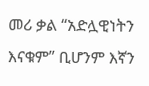መሪ ቃል “አድሏዊነትን እናቁም” ቢሆንም እኛን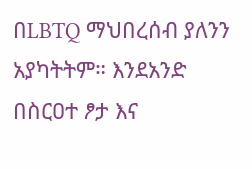በLBTQ ማህበረሰብ ያለንን አያካትትም። እንደአንድ በስርዐተ ፆታ እና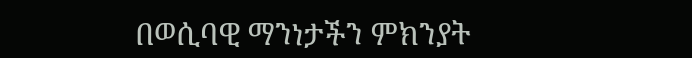በወሲባዊ ማንነታችን ምክንያት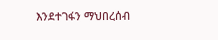እንደተገፋን ማህበረሰብ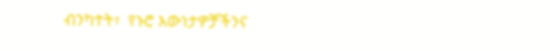ብንካተት፣  የኑሮ እውነታዎቻችንና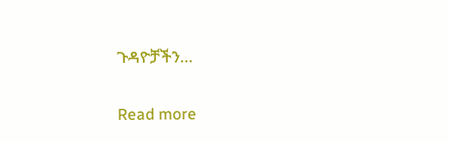ጉዳዮቻችን…

Read more